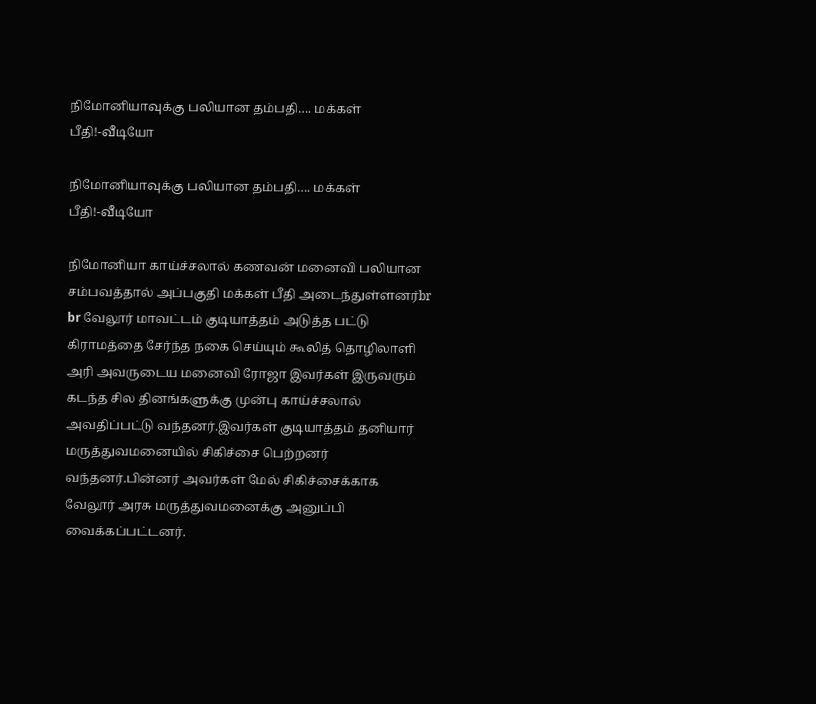நிமோனியாவுக்கு பலியான தம்பதி…. மக்கள் பீதி!-வீடியோ

நிமோனியாவுக்கு பலியான தம்பதி…. மக்கள் பீதி!-வீடியோ

நிமோனியா காய்ச்சலால் கணவன் மனைவி பலியான சம்பவத்தால் அப்பகுதி மக்கள் பீதி அடைந்துள்ளனர்br br வேலூர் மாவட்டம் குடியாத்தம் அடுத்த பட்டு கிராமத்தை சேர்ந்த நகை செய்யும் கூலித் தொழிலாளி அரி அவருடைய மனைவி ரோஜா இவர்கள் இருவரும் கடந்த சில தினங்களுக்கு முன்பு காய்ச்சலால் அவதிப்பட்டு வந்தனர்.இவர்கள் குடியாத்தம் தனியார் மருத்துவமனையில் சிகிச்சை பெற்றனர் வந்தனர்.பின்னர் அவர்கள் மேல் சிகிச்சைக்காக வேலூர் அரசு மருத்துவமனைக்கு அனுப்பி வைக்கப்பட்டனர்.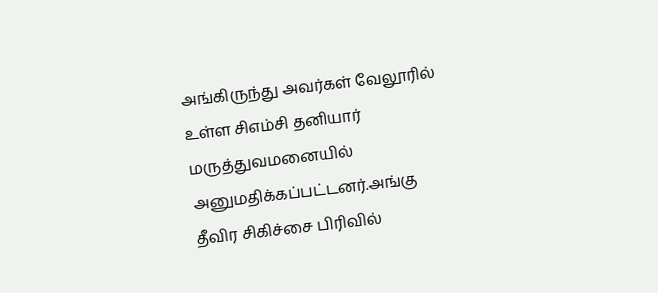அங்கிருந்து அவர்கள் வேலூரில் உள்ள சிஎம்சி தனியார் மருத்துவமனையில் அனுமதிக்கப்பட்டனர்.அங்கு தீவிர சிகிச்சை பிரிவில்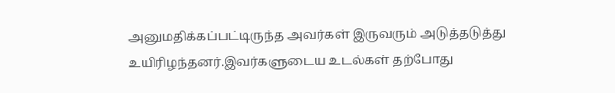அனுமதிக்கப்பட்டிருந்த அவர்கள் இருவரும் அடுத்தடுத்து உயிரிழந்தனர்.இவர்களுடைய உடல்கள் தற்போது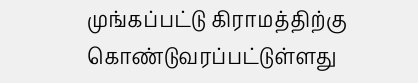முங்கப்பட்டு கிராமத்திற்கு கொண்டுவரப்பட்டுள்ளது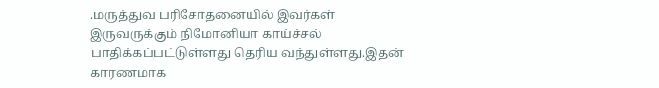.மருத்துவ பரிசோதனையில் இவர்கள் இருவருக்கும் நிமோனியா காய்ச்சல் பாதிக்கப்பட்டுள்ளது தெரிய வந்துள்ளது.இதன் காரணமாக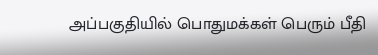அப்பகுதியில் பொதுமக்கள் பெரும் பீதி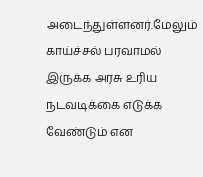அடைந்துள்ளனர்.மேலும் காய்ச்சல் பரவாமல் இருக்க அரசு உரிய நடவடிக்கை எடுக்க வேண்டும் என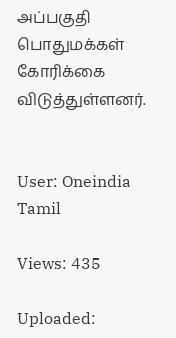அப்பகுதி பொதுமக்கள் கோரிக்கை விடுத்துள்ளனர்.


User: Oneindia Tamil

Views: 435

Uploaded: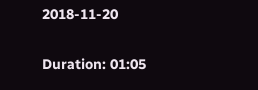2018-11-20

Duration: 01:05